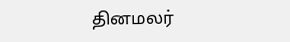தினமலர்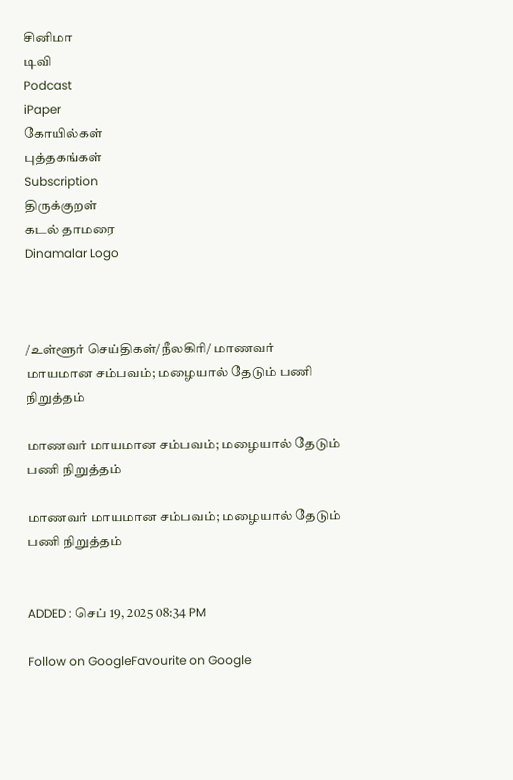சினிமா
டிவி
Podcast
iPaper
கோயில்கள்
புத்தகங்கள்
Subscription
திருக்குறள்
கடல் தாமரை
Dinamalar Logo



/உள்ளூர் செய்திகள்/நீலகிரி/ மாணவர் மாயமான சம்பவம்; மழையால் தேடும் பணி நிறுத்தம்

மாணவர் மாயமான சம்பவம்; மழையால் தேடும் பணி நிறுத்தம்

மாணவர் மாயமான சம்பவம்; மழையால் தேடும் பணி நிறுத்தம்


ADDED : செப் 19, 2025 08:34 PM

Follow on GoogleFavourite on Google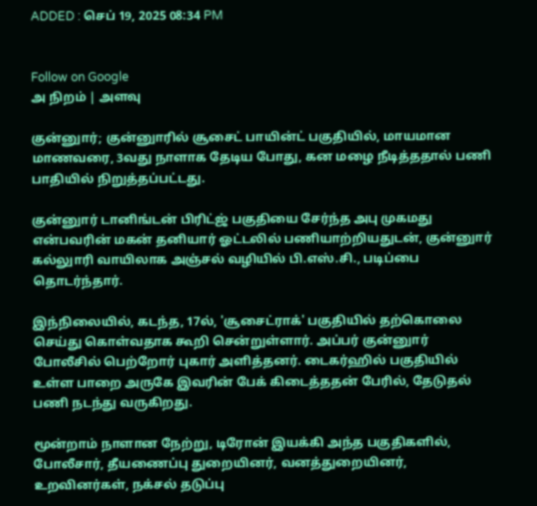ADDED : செப் 19, 2025 08:34 PM


Follow on Google
அ நிறம் | அளவு

குன்னுார்; குன்னுாரில் சூசைட் பாயின்ட் பகுதியில், மாயமான மாணவரை, 3வது நாளாக தேடிய போது, கன மழை நீடித்ததால் பணி பாதியில் நிறுத்தப்பட்டது.

குன்னுார் டானிங்டன் பிரிட்ஜ் பகுதியை சேர்ந்த அபு முகமது என்பவரின் மகன் தனியார் ஓட்டலில் பணியாற்றியதுடன், குன்னுார் கல்லுாரி வாயிலாக அஞ்சல் வழியில் பி.எஸ்.சி., படிப்பை தொடர்ந்தார்.

இந்நிலையில், கடந்த, 17ல், 'சூசைட்ராக்' பகுதியில் தற்கொலை செய்து கொள்வதாக கூறி சென்றுள்ளார். அப்பர் குன்னுார் போலீசில் பெற்றோர் புகார் அளித்தனர். டைகர்ஹில் பகுதியில் உள்ள பாறை அருகே இவரின் பேக் கிடைத்ததன் பேரில், தேடுதல் பணி நடந்து வருகிறது.

மூன்றாம் நாளான நேற்று, டிரோன் இயக்கி அந்த பகுதிகளில், போலீசார், தீயணைப்பு துறையினர், வனத்துறையினர், உறவினர்கள், நக்சல் தடுப்பு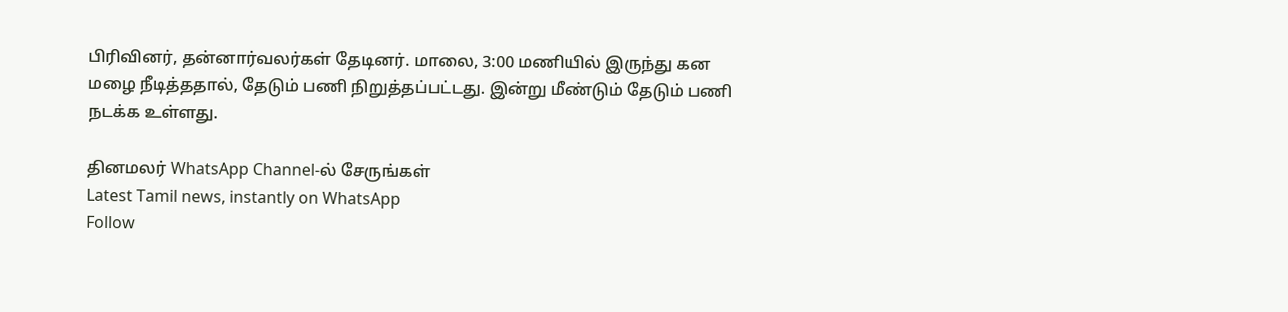பிரிவினர், தன்னார்வலர்கள் தேடினர். மாலை, 3:00 மணியில் இருந்து கன மழை நீடித்ததால், தேடும் பணி நிறுத்தப்பட்டது. இன்று மீண்டும் தேடும் பணி நடக்க உள்ளது.

தினமலர் WhatsApp Channel-ல் சேருங்கள்
Latest Tamil news, instantly on WhatsApp
Follow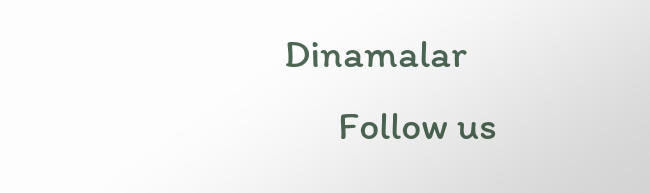Dinamalar
      Follow us